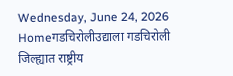Wednesday, June 24, 2026
Homeगडचिरोलीउद्याला गडचिरोली जिल्ह्यात राष्ट्रीय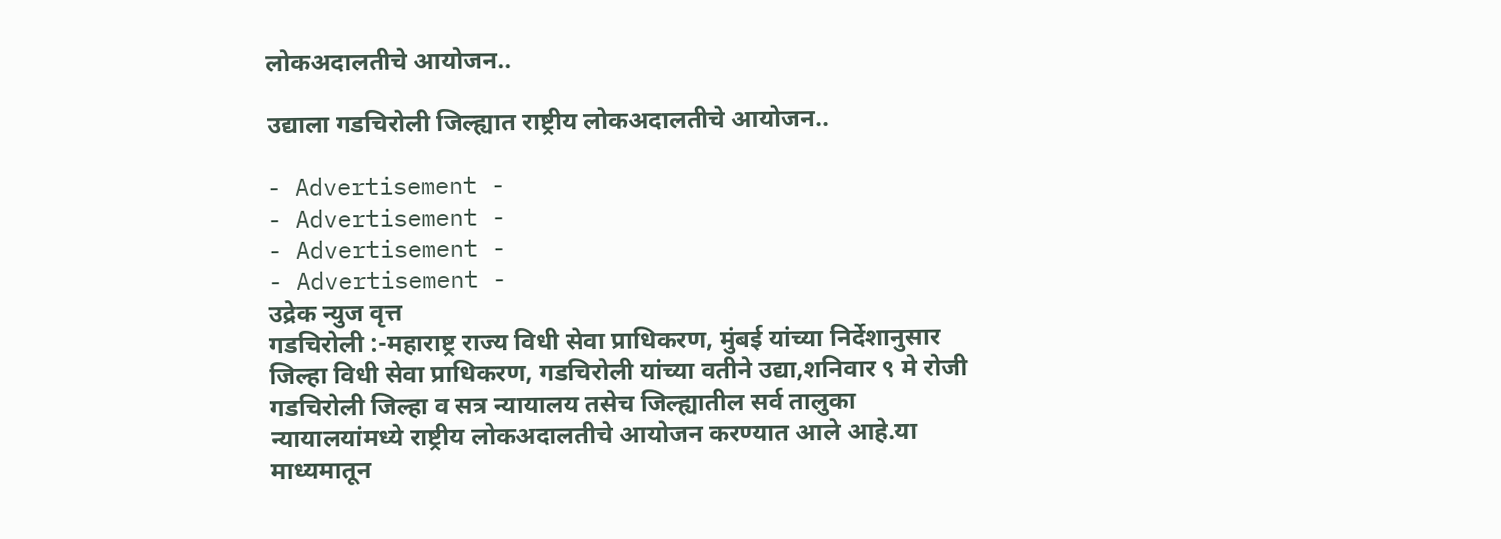लोकअदालतीचे आयोजन..

उद्याला गडचिरोली जिल्ह्यात राष्ट्रीय लोकअदालतीचे आयोजन..

- Advertisement -
- Advertisement -
- Advertisement -
- Advertisement -
उद्रेक न्युज वृत्त
गडचिरोली :-महाराष्ट्र राज्य विधी सेवा प्राधिकरण, मुंबई यांच्या निर्देशानुसार जिल्हा विधी सेवा प्राधिकरण, गडचिरोली यांच्या वतीने उद्या,शनिवार ९ मे रोजी गडचिरोली जिल्हा व सत्र न्यायालय तसेच जिल्ह्यातील सर्व तालुका न्यायालयांमध्ये राष्ट्रीय लोकअदालतीचे आयोजन करण्यात आले आहे.या माध्यमातून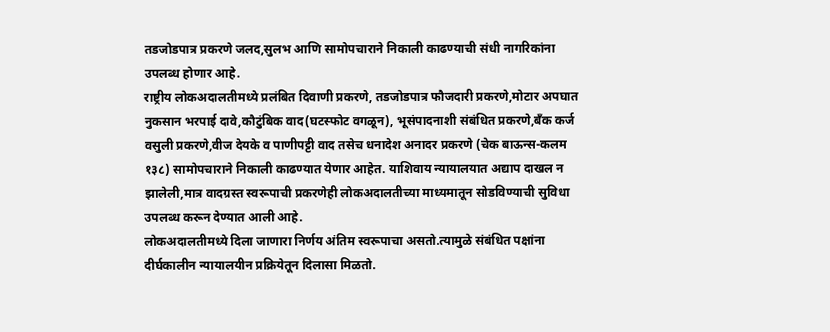तडजोडपात्र प्रकरणे जलद,सुलभ आणि सामोपचाराने निकाली काढण्याची संधी नागरिकांना उपलब्ध होणार आहे.
राष्ट्रीय लोकअदालतीमध्ये प्रलंबित दिवाणी प्रकरणे, तडजोडपात्र फौजदारी प्रकरणे,मोटार अपघात नुकसान भरपाई दावे,कौटुंबिक वाद(घटस्फोट वगळून), भूसंपादनाशी संबंधित प्रकरणे,बँक कर्ज वसुली प्रकरणे,वीज देयके व पाणीपट्टी वाद तसेच धनादेश अनादर प्रकरणे (चेक बाऊन्स-कलम १३८) सामोपचाराने निकाली काढण्यात येणार आहेत. याशिवाय न्यायालयात अद्याप दाखल न झालेली,मात्र वादग्रस्त स्वरूपाची प्रकरणेही लोकअदालतीच्या माध्यमातून सोडविण्याची सुविधा उपलब्ध करून देण्यात आली आहे.
लोकअदालतीमध्ये दिला जाणारा निर्णय अंतिम स्वरूपाचा असतो.त्यामुळे संबंधित पक्षांना दीर्घकालीन न्यायालयीन प्रक्रियेतून दिलासा मिळतो.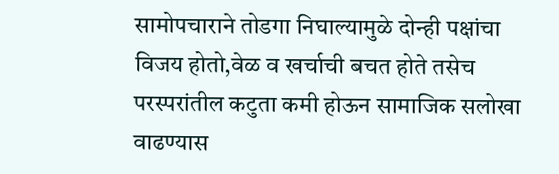सामोपचाराने तोडगा निघाल्यामुळे दोन्ही पक्षांचा विजय होतो,वेळ व खर्चाची बचत होते तसेच परस्परांतील कटुता कमी होऊन सामाजिक सलोखा वाढण्यास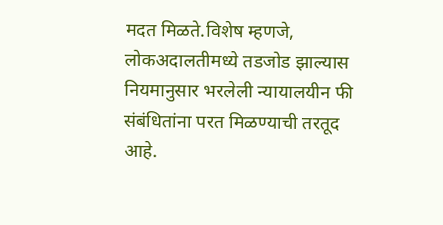मदत मिळते.विशेष म्हणजे, लोकअदालतीमध्ये तडजोड झाल्यास नियमानुसार भरलेली न्यायालयीन फी संबंधितांना परत मिळण्याची तरतूद आहे.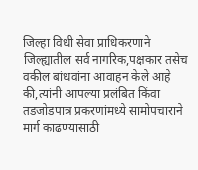जिल्हा विधी सेवा प्राधिकरणाने जिल्ह्यातील सर्व नागरिक,पक्षकार तसेच वकील बांधवांना आवाहन केले आहे की,त्यांनी आपल्या प्रलंबित किंवा तडजोडपात्र प्रकरणांमध्ये सामोपचाराने मार्ग काढण्यासाठी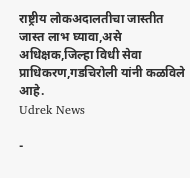राष्ट्रीय लोकअदालतीचा जास्तीत जास्त लाभ घ्यावा,असे अधिक्षक,जिल्हा विधी सेवा प्राधिकरण,गडचिरोली यांनी कळविले आहे.
Udrek News

-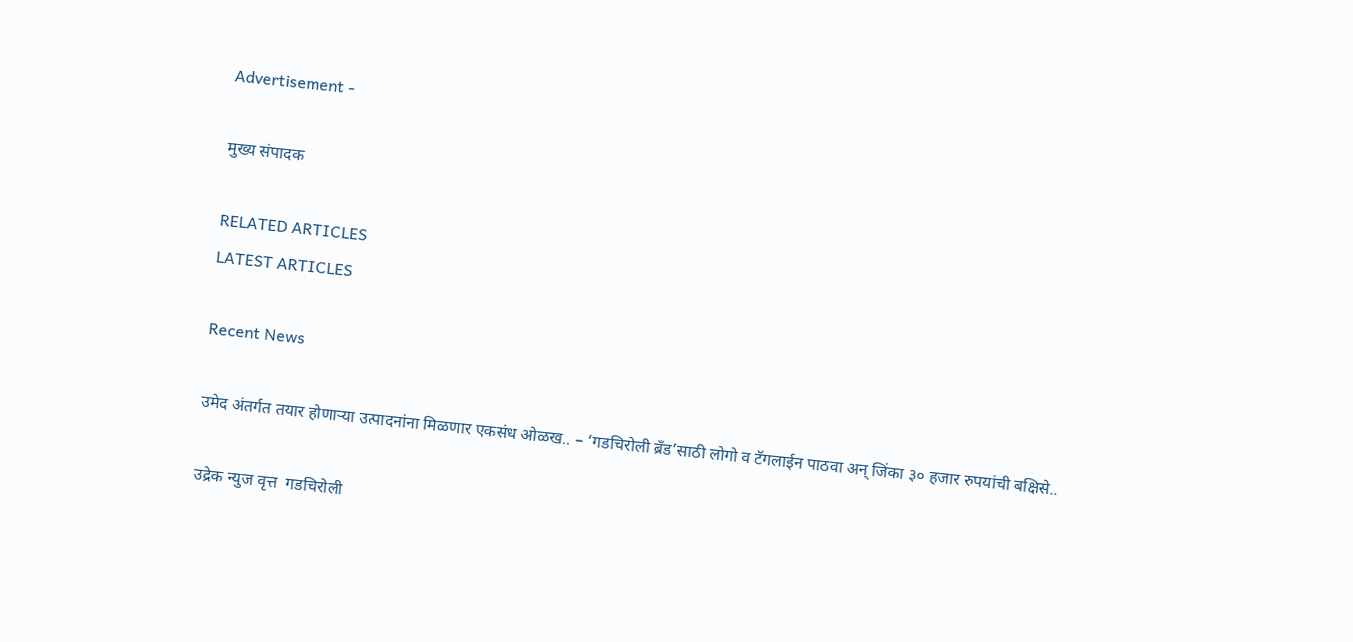Advertisement -

मुख्य संपादक

RELATED ARTICLES
LATEST ARTICLES

Recent News

उमेद अंतर्गत तयार होणाऱ्या उत्पादनांना मिळणार एकसंध ओळख.. – ‘गडचिरोली ब्रँड’साठी लोगो व टॅगलाईन पाठवा अन् जिंका ३० हजार रुपयांची बक्षिसे..

उद्रेक न्युज वृत्त  गडचिरोली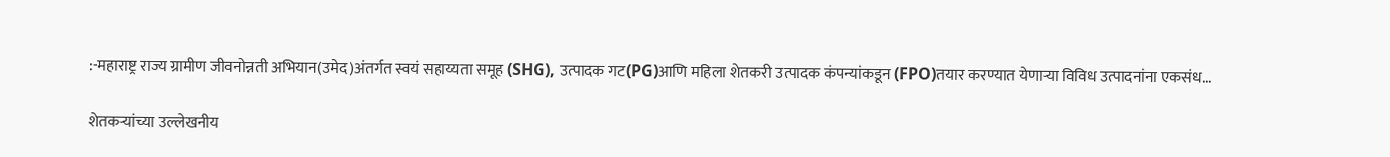:-महाराष्ट्र राज्य ग्रामीण जीवनोन्नती अभियान(उमेद)अंतर्गत स्वयं सहाय्यता समूह (SHG), उत्पादक गट(PG)आणि महिला शेतकरी उत्पादक कंपन्यांकडून (FPO)तयार करण्यात येणाऱ्या विविध उत्पादनांना एकसंध...

शेतकऱ्यांच्या उल्लेखनीय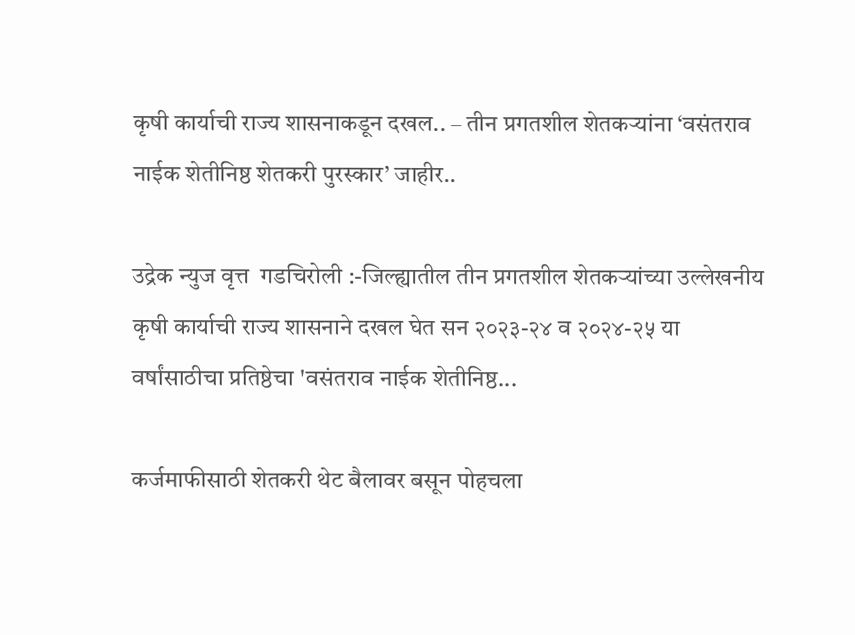कृषी कार्याची राज्य शासनाकडून दखल.. – तीन प्रगतशील शेतकऱ्यांना ‘वसंतराव नाईक शेतीनिष्ठ शेतकरी पुरस्कार’ जाहीर..

उद्रेक न्युज वृत्त  गडचिरोली :-जिल्ह्यातील तीन प्रगतशील शेतकऱ्यांच्या उल्लेखनीय कृषी कार्याची राज्य शासनाने दखल घेत सन २०२३-२४ व २०२४-२५ या वर्षांसाठीचा प्रतिष्ठेचा 'वसंतराव नाईक शेतीनिष्ठ...

कर्जमाफीसाठी शेतकरी थेट बैलावर बसून पोहचला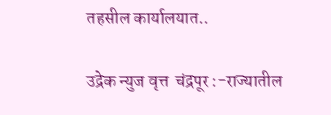तहसील कार्यालयात..

उद्रेक न्युज वृत्त  चंद्रपूर :-राज्यातील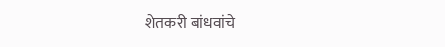शेतकरी बांधवांचे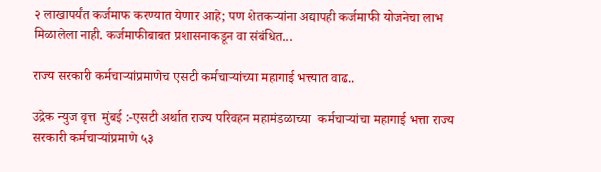२ लाखापर्यंत कर्जमाफ करण्यात येणार आहे; पण शेतकऱ्यांना अद्यापही कर्जमाफी योजनेचा लाभ मिळालेला नाही. कर्जमाफीबाबत प्रशासनाकडून वा संबंधित...

राज्य सरकारी कर्मचाऱ्यांप्रमाणेच एसटी कर्मचाऱ्यांच्या महागाई भत्त्यात वाढ..

उद्रेक न्युज वृत्त  मुंबई :-एसटी अर्थात राज्य परिवहन महामंडळाच्या  कर्मचाऱ्यांचा महागाई भत्ता राज्य सरकारी कर्मचाऱ्यांप्रमाणे ५३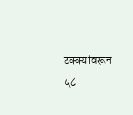टक्क्यांवरून ५८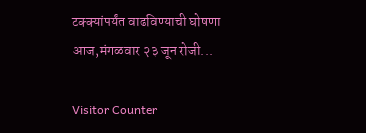टक्क्यांपर्यंत वाढविण्याची घोषणा आज,मंगळवार २३ जून रोजी...

Visitor Counter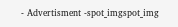- Advertisment -spot_imgspot_img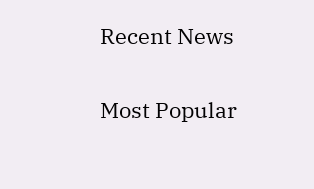Recent News

Most Popular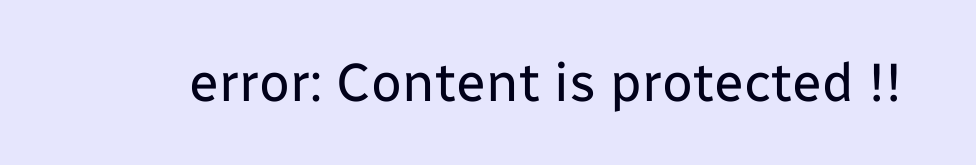error: Content is protected !!